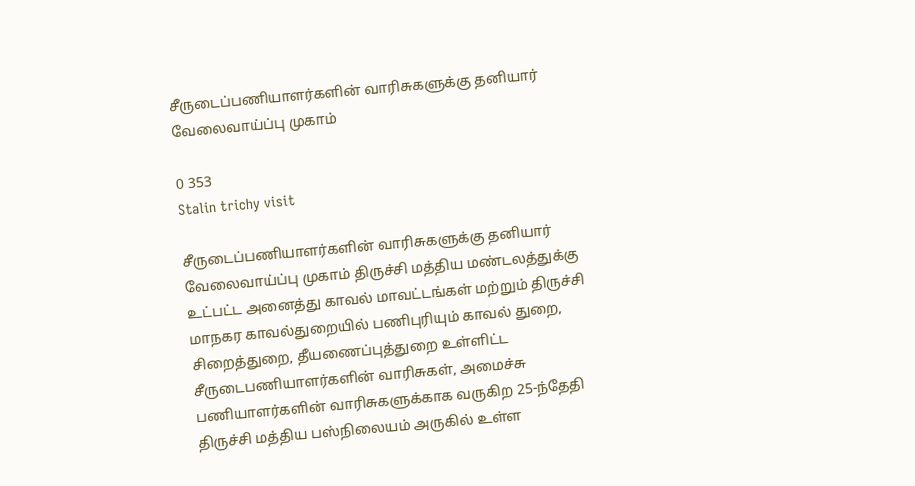சீருடைப்பணியாளர்களின் வாரிசுகளுக்கு தனியார் வேலைவாய்ப்பு முகாம்

0 353
Stalin trichy visit

சீருடைப்பணியாளர்களின் வாரிசுகளுக்கு தனியார் வேலைவாய்ப்பு முகாம் திருச்சி மத்திய மண்டலத்துக்கு உட்பட்ட அனைத்து காவல் மாவட்டங்கள் மற்றும் திருச்சி மாநகர காவல்துறையில் பணிபுரியும் காவல் துறை, சிறைத்துறை, தீயணைப்புத்துறை உள்ளிட்ட சீருடைபணியாளர்களின் வாரிசுகள், அமைச்சு பணியாளர்களின் வாரிசுகளுக்காக வருகிற 25-ந்தேதி திருச்சி மத்திய பஸ்நிலையம் அருகில் உள்ள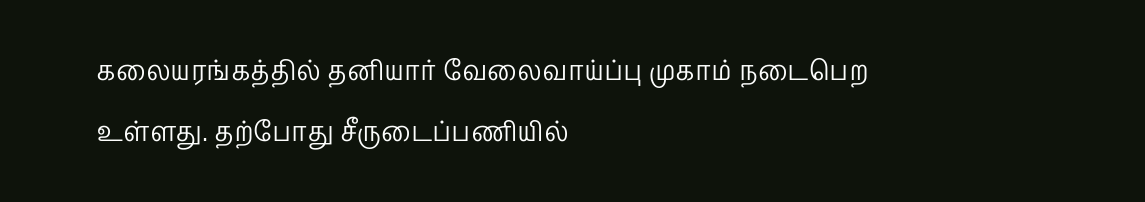கலையரங்கத்தில் தனியார் வேலைவாய்ப்பு முகாம் நடைபெற உள்ளது. தற்போது சீருடைப்பணியில்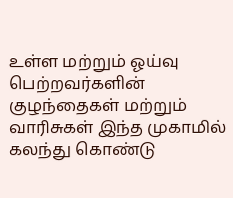உள்ள மற்றும் ஓய்வு பெற்றவர்களின் குழந்தைகள் மற்றும் வாரிசுகள் இந்த முகாமில் கலந்து கொண்டு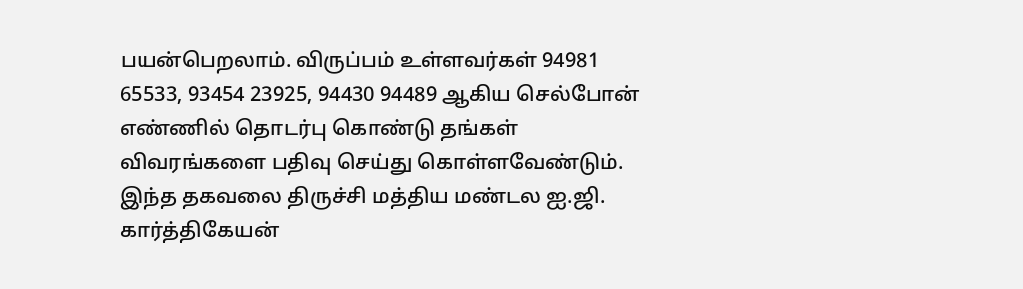பயன்பெறலாம். விருப்பம் உள்ளவர்கள் 94981 65533, 93454 23925, 94430 94489 ஆகிய செல்போன் எண்ணில் தொடர்பு கொண்டு தங்கள் விவரங்களை பதிவு செய்து கொள்ளவேண்டும். இந்த தகவலை திருச்சி மத்திய மண்டல ஐ.ஜி. கார்த்திகேயன்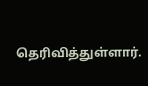தெரிவித்துள்ளார்.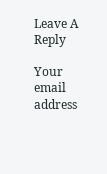Leave A Reply

Your email address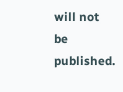will not be published.